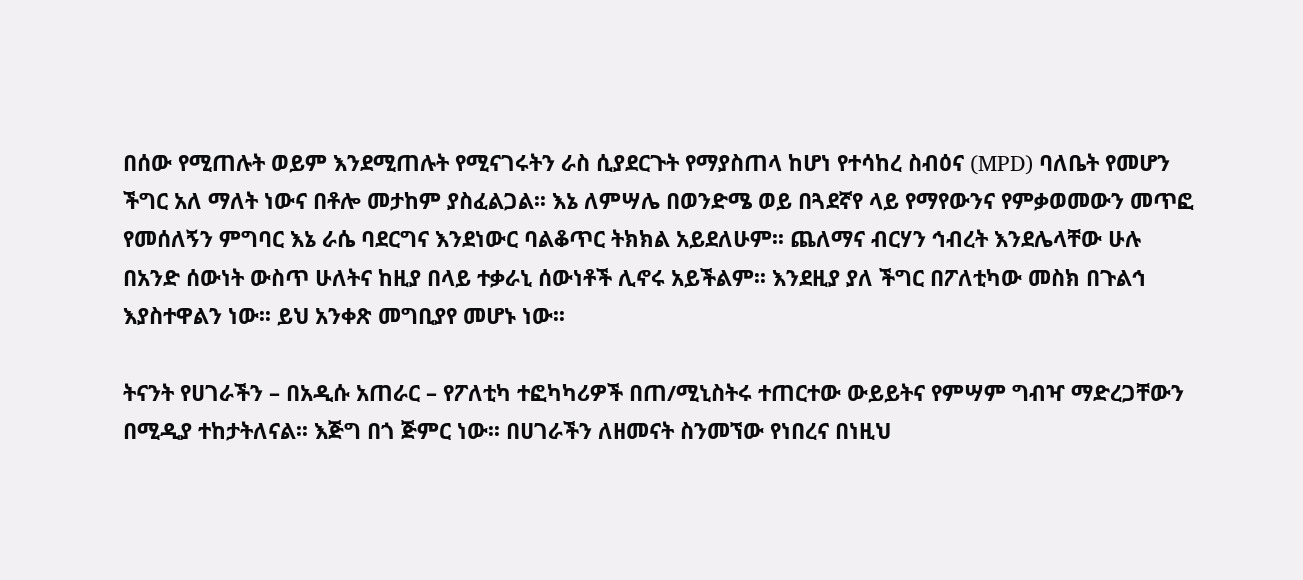በሰው የሚጠሉት ወይም እንደሚጠሉት የሚናገሩትን ራስ ሲያደርጉት የማያስጠላ ከሆነ የተሳከረ ስብዕና (MPD) ባለቤት የመሆን ችግር አለ ማለት ነውና በቶሎ መታከም ያስፈልጋል፡፡ እኔ ለምሣሌ በወንድሜ ወይ በጓደኛየ ላይ የማየውንና የምቃወመውን መጥፎ የመሰለኝን ምግባር እኔ ራሴ ባደርግና እንደነውር ባልቆጥር ትክክል አይደለሁም፡፡ ጨለማና ብርሃን ኅብረት እንደሌላቸው ሁሉ በአንድ ሰውነት ውስጥ ሁለትና ከዚያ በላይ ተቃራኒ ሰውነቶች ሊኖሩ አይችልም፡፡ እንደዚያ ያለ ችግር በፖለቲካው መስክ በጉልኅ እያስተዋልን ነው፡፡ ይህ አንቀጽ መግቢያየ መሆኑ ነው፡፡

ትናንት የሀገራችን – በአዲሱ አጠራር – የፖለቲካ ተፎካካሪዎች በጠ/ሚኒስትሩ ተጠርተው ውይይትና የምሣም ግብዣ ማድረጋቸውን በሚዲያ ተከታትለናል፡፡ እጅግ በጎ ጅምር ነው፡፡ በሀገራችን ለዘመናት ስንመኘው የነበረና በነዚህ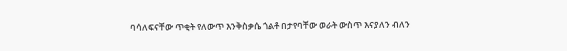ባሳለፍናቸው ጥቂት የለውጥ እንቅስቃሴ ጎልቶ በታየባቸው ወራት ውስጥ እናያለን ብለን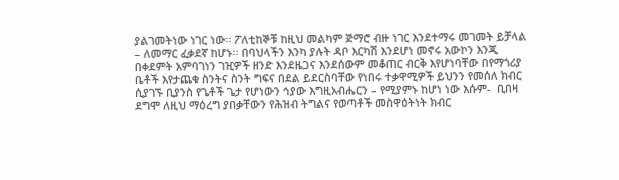ያልገመትነው ነገር ነው፡፡ ፖለቲከኞቹ ከዚህ መልካም ጅማሮ ብዙ ነገር እንደተማሩ መገመት ይቻላል – ለመማር ፈቃደኛ ከሆኑ፡፡ በባህላችን እንካ ያሉት ዳቦ እርካሽ እንደሆነ መኖሩ አውኮን እንጂ በቀደምት አምባገነን ገዢዎች ዘንድ እንደዜጋና እንደሰውም መቆጠር ብርቅ እየሆነባቸው በየማጎሪያ ቤቶች እየታጨቁ ስንትና ስንት ግፍና በደል ይደርስባቸው የነበሩ ተቃዋሚዎች ይህንን የመሰለ ክብር ሲያገኙ ቢያንስ የጌቶች ጌታ የሆነውን ኅያው እግዚአብሔርን – የሚያምኑ ከሆነ ነው እሱም-  ቢበዛ ደግሞ ለዚህ ማዕረግ ያበቃቸውን የሕዝብ ትግልና የወጣቶች መስዋዕትነት ክብር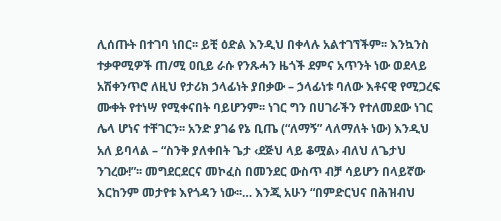ሊሰጡት በተገባ ነበር፡፡ ይቺ ዕድል እንዲህ በቀላሉ አልተገኘችም፡፡ እንኳንስ ተቃዋሚዎች ጠ/ሚ ዐቢይ ራሱ የንጹሓን ዜጎች ደምና አጥንት ነው ወደላይ አሽቀንጥሮ ለዚህ የታሪክ ኃላፊነት ያበቃው – ኃላፊነቱ ባለው እቶናዊ የሚጋረፍ ሙቀት የተነሣ የሚቀናበት ባይሆንም፡፡ ነገር ግን በሀገራችን የተለመደው ነገር ሌላ ሆነና ተቸገርን፡፡ አንድ ያገሬ የኔ ቢጤ (“ለማኝ” ላለማለት ነው) እንዲህ አለ ይባላል – “ስንቅ ያለቀበት ጌታ ‹ደጅህ ላይ ቆሟል› ብለህ ለጌታህ ንገረው!”፡፡ መግደርደርና መኮፈስ በመንደር ውስጥ ብቻ ሳይሆን በላይኛው እርከንም መታየቱ እየጎዳን ነው፡፡… እንጂ አሁን “በምድርህና በሕዝብህ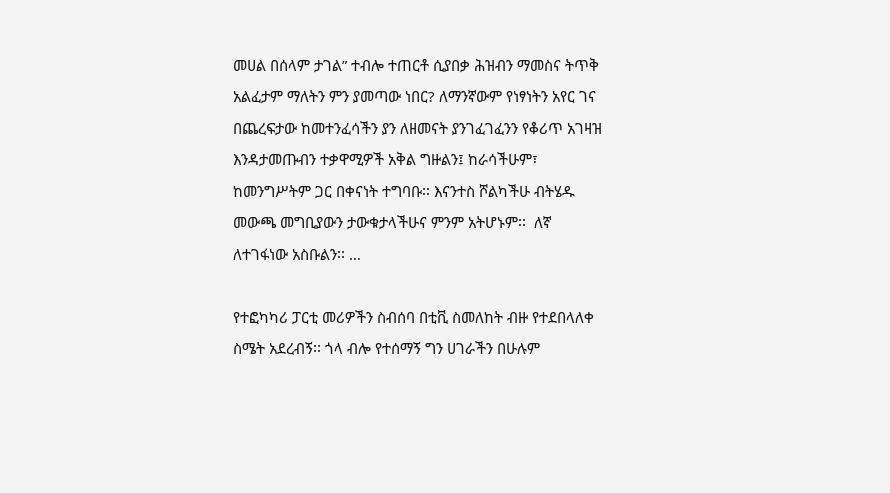መሀል በሰላም ታገል” ተብሎ ተጠርቶ ሲያበቃ ሕዝብን ማመስና ትጥቅ አልፈታም ማለትን ምን ያመጣው ነበር? ለማንኛውም የነፃነትን አየር ገና በጨረፍታው ከመተንፈሳችን ያን ለዘመናት ያንገፈገፈንን የቆሪጥ አገዛዝ እንዳታመጡብን ተቃዋሚዎች አቅል ግዙልን፤ ከራሳችሁም፣ ከመንግሥትም ጋር በቀናነት ተግባቡ፡፡ እናንተስ ሾልካችሁ ብትሄዱ መውጫ መግቢያውን ታውቁታላችሁና ምንም አትሆኑም፡፡  ለኛ ለተገፋነው አስቡልን፡፡ …

የተፎካካሪ ፓርቲ መሪዎችን ስብሰባ በቲቪ ስመለከት ብዙ የተደበላለቀ ስሜት አደረብኝ፡፡ ጎላ ብሎ የተሰማኝ ግን ሀገራችን በሁሉም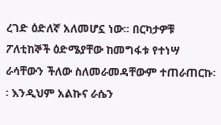ረገድ ዕድለኛ አለመሆኗ ነው፡፡ በርካታዎቹ ፖለቲከኞች ዕድሜያቸው ከመግፋቱ የተነሣ ራሳቸውን ችለው ስለመራመዳቸውም ተጠራጠርኩ፡፡ እንዲህም አልኩና ራሴን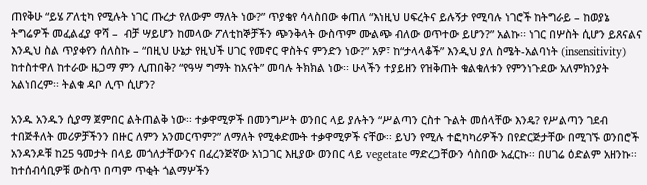ጠየቅሁ “ይሄ ፖለቲካ የሚሉት ነገር ጡረታ የለውም ማለት ነው?” ጥያቄየ ሳላስበው ቀጠለ “እነዚህ ሀፍረትና ይሉኝታ የሚባሉ ነገሮች ከትግራይ – ከወያኔ ትግሬዎች መፈልፈያ ዋሻ –  ብቻ ሣይሆን ከመላው ፖለቲከኞቻችን ጭንቅላት ውስጥም ሙልጭ ብለው ወጥተው ይሆን?” አልኩ፡፡ ነገር በሦስት ሲሆን ይጸናልና እንዲህ ስል ጥያቀየን ሰለስኩ – “በዚህ ሁኔታ የዚህች ሀገር የመኖር ዋስትና ምንድን ነው?” አዎ፣ ከ“ታላላቆች” እንዲህ ያለ ስሜት-አልባነት (insensitivity) ከተስተዋለ ከተራው ዜጋማ ምን ሊጠበቅ? “የዓሣ ግማት ከአናት” መባሉ ትክክል ነው፡፡ ሁላችን ተያይዘን የዝቅጠት ቁልቁለቱን የምንነጉደው አለምክንያት አልነበረም፡፡ ትልቁ ዳቦ ሊጥ ሲሆን?

አንዱ አንዱን ሲያማ ጀምበር ልትጠልቅ ነው፡፡ ተቃዋሚዎች በመንግሥት ወንበር ላይ ያሉትን “ሥልጣን ርስተ ጉልት መሰላቸው እንዴ? የሥልጣን ገደብ ተበጅቶለት መሪዎቻችንን በዙር ለምን አንመርጥም?” ለማለት የሚቀድሙት ተቃዋሚዎች ናቸው፡፡ ይህን የሚሉ ተፎካካሪዎችን በየድርጅታቸው በሚገኙ ወንበሮች አንዳንዶቹ ከ25 ዓመታት በላይ መጎለታቸውንና በፈረንጅኛው አነጋገር እዚያው ወንበር ላይ vegetate ማድረጋቸውን ሳስበው አፈርኩ፡፡ በሀገሬ ዕድልም አዘንኩ፡፡ ከተሰብሳቢዎቹ ውስጥ በጣም ጥቂት ጎልማሦችን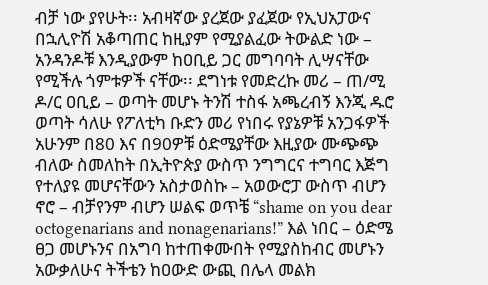ብቻ ነው ያየሁት፡፡ አብዛኛው ያረጀው ያፈጀው የኢህአፓውና በኋሊዮሽ አቆጣጠር ከዚያም የሚያልፈው ትውልድ ነው – አንዳንዶቹ እንዲያውም ከዐቢይ ጋር መግባባት ሊሣናቸው የሚችሉ ጎምቱዎች ናቸው፡፡ ደግነቱ የመድረኩ መሪ – ጠ/ሚ ዶ/ር ዐቢይ – ወጣት መሆኑ ትንሽ ተስፋ አጫረብኝ እንጂ ዱሮ ወጣት ሳለሁ የፖለቲካ ቡድን መሪ የነበሩ የያኔዎቹ አንጋፋዎች አሁንም በ80 እና በ90ዎቹ ዕድሜያቸው እዚያው ሙጭጭ ብለው ስመለከት በኢትዮጵያ ውስጥ ንግግርና ተግባር እጅግ የተለያዩ መሆናቸውን አስታወስኩ – አወውሮፓ ውስጥ ብሆን ኖሮ – ብቻየንም ብሆን ሠልፍ ወጥቼ “shame on you dear octogenarians and nonagenarians!” እል ነበር – ዕድሜ ፀጋ መሆኑንና በአግባ ከተጠቀሙበት የሚያስከብር መሆኑን አውቃለሁና ትችቴን ከዐውድ ውጪ በሌላ መልክ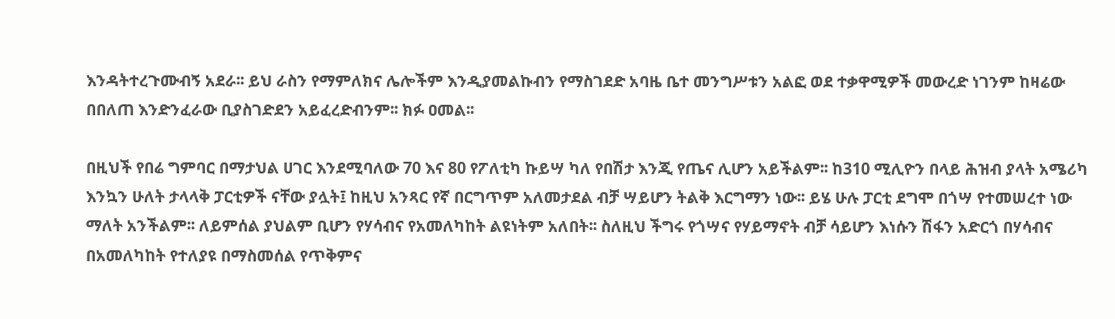እንዳትተረጉሙብኝ አደራ፡፡ ይህ ራስን የማምለክና ሌሎችም እንዲያመልኩብን የማስገደድ አባዜ ቤተ መንግሥቱን አልፎ ወደ ተቃዋሚዎች መውረድ ነገንም ከዛሬው በበለጠ እንድንፈራው ቢያስገድደን አይፈረድብንም፡፡ ክፉ ዐመል፡፡

በዚህች የበሬ ግምባር በማታህል ሀገር እንደሚባለው 70 እና 80 የፖለቲካ ኩይሣ ካለ የበሽታ እንጂ የጤና ሊሆን አይችልም፡፡ ከ310 ሚሊዮን በላይ ሕዝብ ያላት አሜሪካ እንኳን ሁለት ታላላቅ ፓርቲዎች ናቸው ያሏት፤ ከዚህ አንጻር የኛ በርግጥም አለመታደል ብቻ ሣይሆን ትልቅ እርግማን ነው፡፡ ይሄ ሁሉ ፓርቲ ደግሞ በጎሣ የተመሠረተ ነው ማለት አንችልም፡፡ ለይምሰል ያህልም ቢሆን የሃሳብና የአመለካከት ልዩነትም አለበት፡፡ ስለዚህ ችግሩ የጎሣና የሃይማኖት ብቻ ሳይሆን እነሱን ሽፋን አድርጎ በሃሳብና በአመለካከት የተለያዩ በማስመሰል የጥቅምና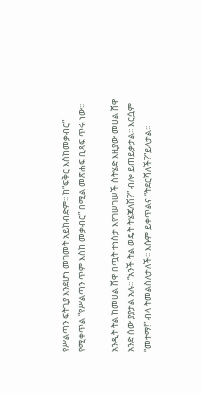የሥልጣን ፍትጊያ እንደሆነ መገመት አይከብድም፡፡ ከ“ፍቅር እስከመቃብር”  የሚቀጥል “የሥልጣን ጥም እስከ መቃብር” በሚል መጽሐፍ ቢጻፍ ጥሩ ነው፡፡

አንዲት ትል ከመሀል ሸዋ በጧት ተነስታ እየገሠገሠች ስትሄድ እዚያው መሀል ሸዋ አንድ ሰው ያያታል አሉ፡፡ “አንች ትል ወዴት ትሄጃለሽ?” ብሎ ይጠይቃታል፡፡ እርሷም “መተማ!” ብላ ትመልስለታለች፡፡ እሱም ይቀጥልና “ትደርሻለች?”ይላታል፡፡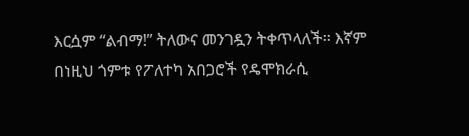እርሷም “ልብማ!” ትለውና መንገዷን ትቀጥላለች፡፡ እኛም በነዚህ ጎምቱ የፖለተካ አበጋሮች የዴሞክራሲ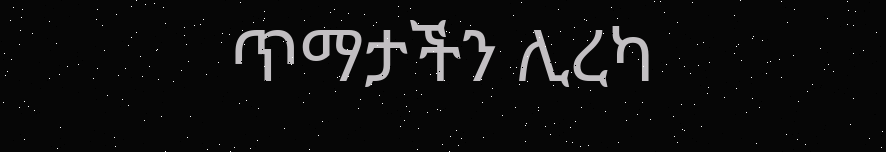ጥማታችን ሊረካ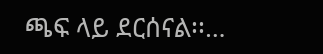ጫፍ ላይ ደርሰናል፡፡…